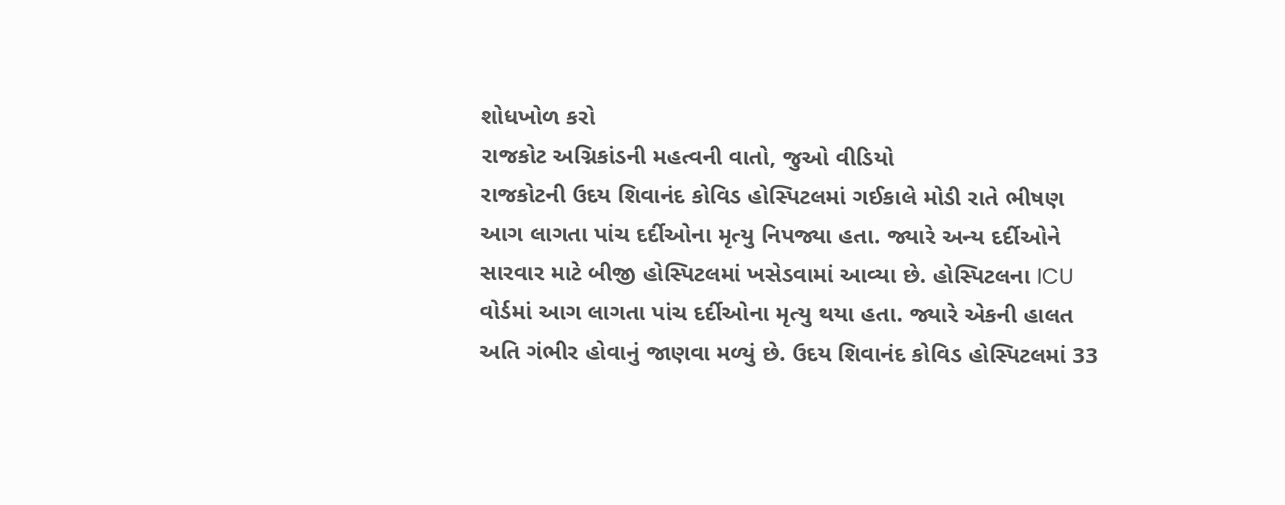શોધખોળ કરો
રાજકોટ અગ્નિકાંડની મહત્વની વાતો, જુઓ વીડિયો
રાજકોટની ઉદય શિવાનંદ કોવિડ હોસ્પિટલમાં ગઈકાલે મોડી રાતે ભીષણ આગ લાગતા પાંચ દર્દીઓના મૃત્યુ નિપજ્યા હતા. જ્યારે અન્ય દર્દીઓને સારવાર માટે બીજી હોસ્પિટલમાં ખસેડવામાં આવ્યા છે. હોસ્પિટલના ICU વોર્ડમાં આગ લાગતા પાંચ દર્દીઓના મૃત્યુ થયા હતા. જ્યારે એકની હાલત અતિ ગંભીર હોવાનું જાણવા મળ્યું છે. ઉદય શિવાનંદ કોવિડ હોસ્પિટલમાં 33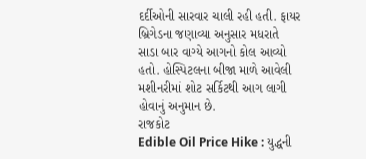દર્દીઓની સારવાર ચાલી રહી હતી. ફાયર બ્રિગેડના જણાવ્યા અનુસાર મધરાતે સાડા બાર વાગ્યે આગનો કોલ આવ્યો હતો. હોસ્પિટલના બીજા માળે આવેલી મશીનરીમાં શોટ સર્કિટથી આગ લાગી હોવાનું અનુમાન છે.
રાજકોટ
Edible Oil Price Hike : યુદ્ધની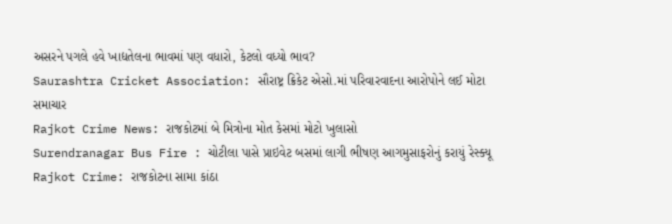અસરને પગલે હવે ખાદ્યતેલના ભાવમાં પણ વધારો, કેટલો વધ્યો ભાવ?
Saurashtra Cricket Association: સૌરાષ્ટ્ર ક્રિકેટ એસો.માં પરિવારવાદના આરોપોને લઈ મોટા સમાચાર
Rajkot Crime News: રાજકોટમાં બે મિત્રોના મોત કેસમાં મોટો ખુલાસો
Surendranagar Bus Fire : ચોટીલા પાસે પ્રાઇવેટ બસમાં લાગી ભીષણ આગમુસાફરોનું કરાયું રેસ્ક્યૂ
Rajkot Crime: રાજકોટના સામા કાંઠા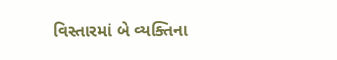વિસ્તારમાં બે વ્યક્તિના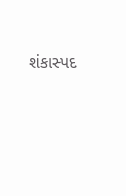શંકાસ્પદ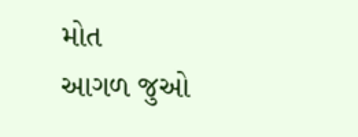મોત
આગળ જુઓ